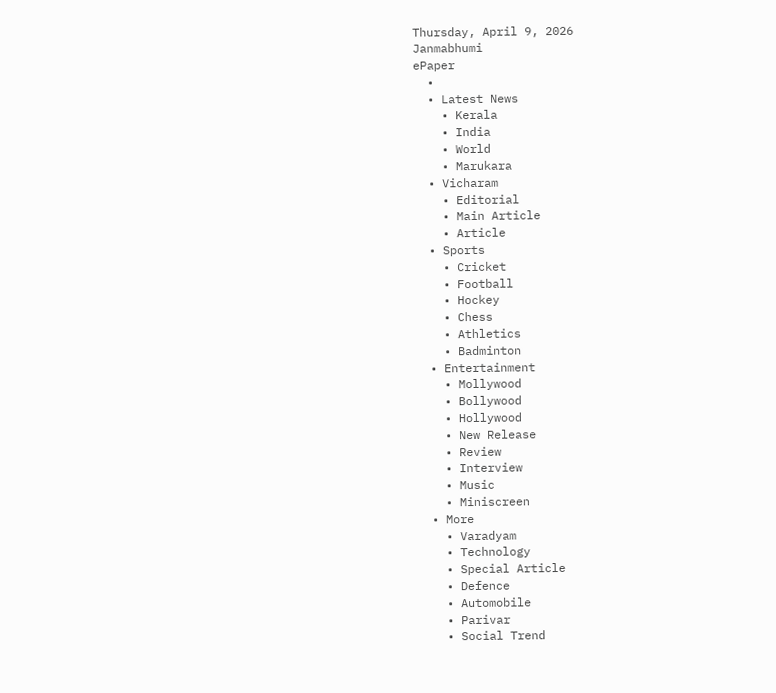Thursday, April 9, 2026
Janmabhumi
ePaper
  •
  • Latest News
    • Kerala
    • India
    • World
    • Marukara
  • Vicharam
    • Editorial
    • Main Article
    • Article
  • Sports
    • Cricket
    • Football
    • Hockey
    • Chess
    • Athletics
    • Badminton
  • Entertainment
    • Mollywood
    • Bollywood
    • Hollywood
    • New Release
    • Review
    • Interview
    • Music
    • Miniscreen
  • More
    • Varadyam
    • Technology
    • Special Article
    • Defence
    • Automobile
    • Parivar
    • Social Trend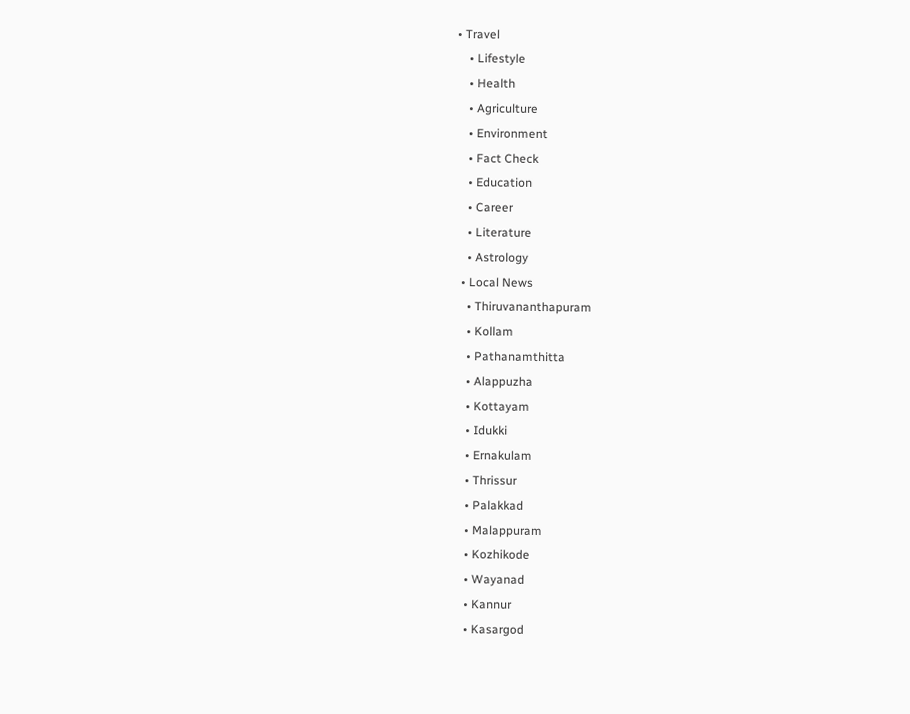• Travel
    • Lifestyle
    • Health
    • Agriculture
    • Environment
    • Fact Check
    • Education
    • Career
    • Literature
    • Astrology
  • Local News
    • Thiruvananthapuram
    • Kollam
    • Pathanamthitta
    • Alappuzha
    • Kottayam
    • Idukki
    • Ernakulam
    • Thrissur
    • Palakkad
    • Malappuram
    • Kozhikode
    • Wayanad
    • Kannur
    • Kasargod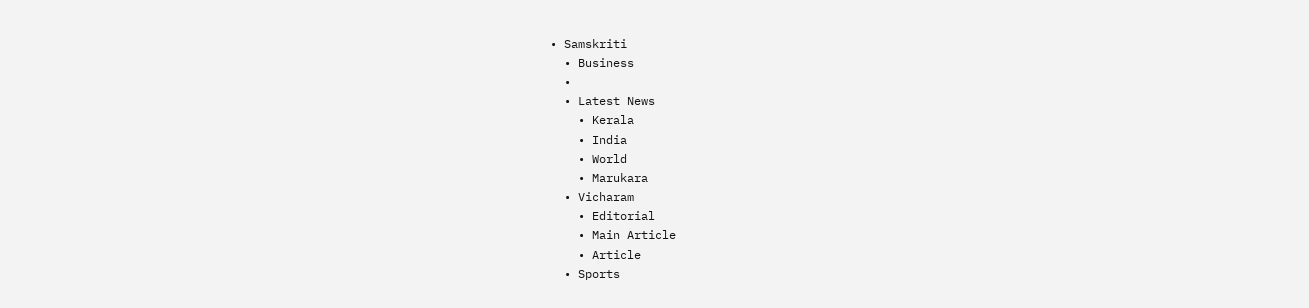• Samskriti
  • Business
  •
  • Latest News
    • Kerala
    • India
    • World
    • Marukara
  • Vicharam
    • Editorial
    • Main Article
    • Article
  • Sports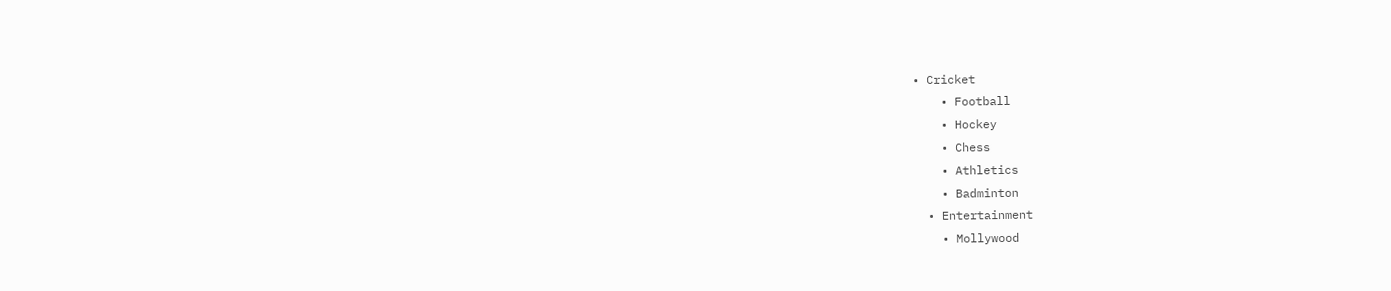• Cricket
    • Football
    • Hockey
    • Chess
    • Athletics
    • Badminton
  • Entertainment
    • Mollywood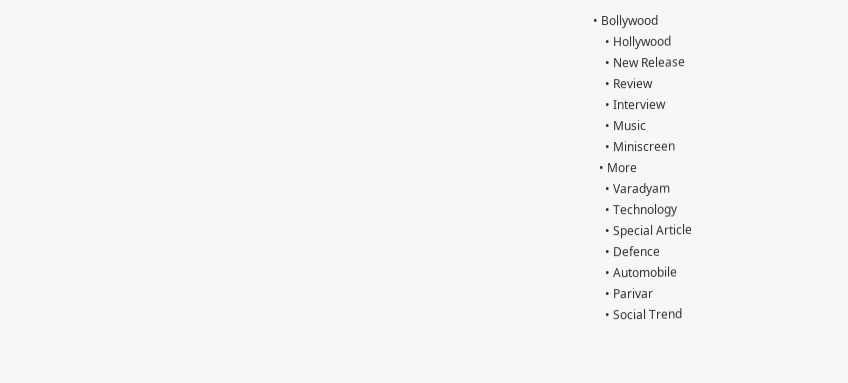• Bollywood
    • Hollywood
    • New Release
    • Review
    • Interview
    • Music
    • Miniscreen
  • More
    • Varadyam
    • Technology
    • Special Article
    • Defence
    • Automobile
    • Parivar
    • Social Trend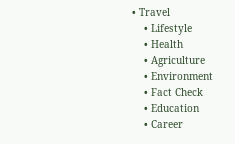• Travel
    • Lifestyle
    • Health
    • Agriculture
    • Environment
    • Fact Check
    • Education
    • Career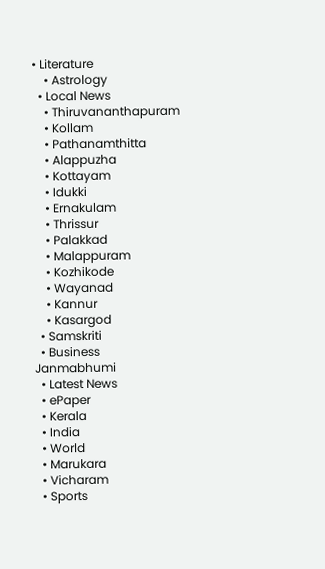• Literature
    • Astrology
  • Local News
    • Thiruvananthapuram
    • Kollam
    • Pathanamthitta
    • Alappuzha
    • Kottayam
    • Idukki
    • Ernakulam
    • Thrissur
    • Palakkad
    • Malappuram
    • Kozhikode
    • Wayanad
    • Kannur
    • Kasargod
  • Samskriti
  • Business
Janmabhumi
  • Latest News
  • ePaper
  • Kerala
  • India
  • World
  • Marukara
  • Vicharam
  • Sports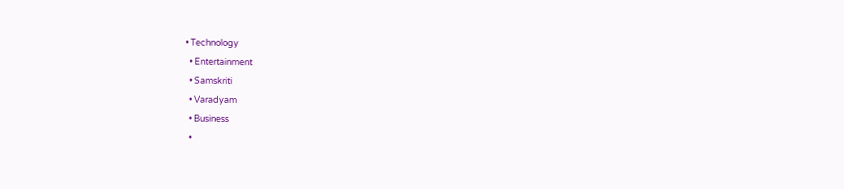• Technology
  • Entertainment
  • Samskriti
  • Varadyam
  • Business
  •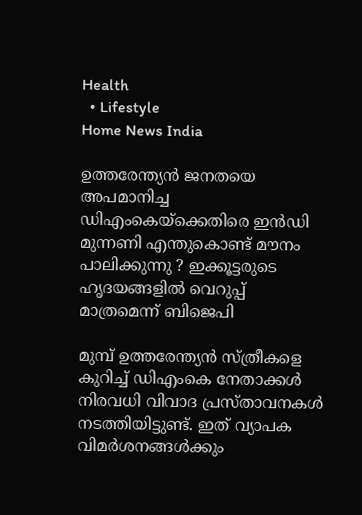Health
  • Lifestyle
Home News India

ഉത്തരേന്ത്യൻ ജനതയെ അപമാനിച്ച ഡിഎംകെയ്‌ക്കെതിരെ ഇൻഡി മുന്നണി എന്തുകൊണ്ട് മൗനം പാലിക്കുന്നു ? ഇക്കൂട്ടരുടെ ഹൃദയങ്ങളിൽ വെറുപ്പ് മാത്രമെന്ന് ബിജെപി

മുമ്പ് ഉത്തരേന്ത്യൻ സ്ത്രീകളെ കുറിച്ച് ഡിഎംകെ നേതാക്കൾ നിരവധി വിവാദ പ്രസ്താവനകൾ നടത്തിയിട്ടുണ്ട്. ഇത് വ്യാപക വിമർശനങ്ങൾക്കും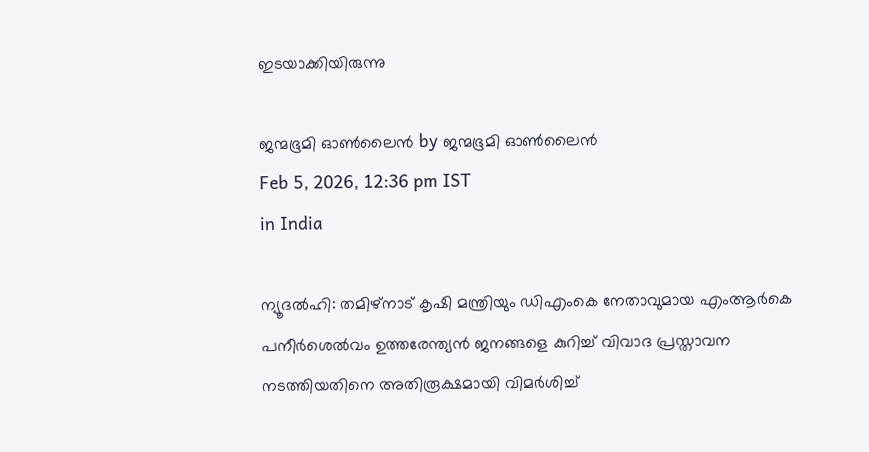ഇടയാക്കിയിരുന്നു

ജന്മഭൂമി ഓണ്‍ലൈന്‍ by ജന്മഭൂമി ഓണ്‍ലൈന്‍
Feb 5, 2026, 12:36 pm IST
in India

ന്യൂദൽഹി: തമിഴ്‌നാട് കൃഷി മന്ത്രിയും ഡിഎംകെ നേതാവുമായ എംആർകെ പനീർശെൽവം ഉത്തരേന്ത്യൻ ജനങ്ങളെ കുറിച്ച് വിവാദ പ്രസ്താവന നടത്തിയതിനെ അതിരൂക്ഷമായി വിമർശിച്ച്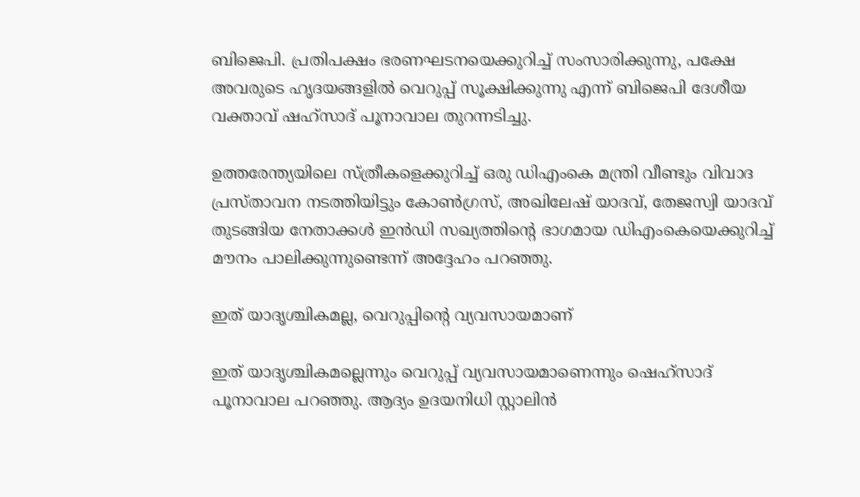ബിജെപി. പ്രതിപക്ഷം ഭരണഘടനയെക്കുറിച്ച് സംസാരിക്കുന്നു, പക്ഷേ അവരുടെ ഹൃദയങ്ങളിൽ വെറുപ്പ് സൂക്ഷിക്കുന്നു എന്ന് ബിജെപി ദേശീയ വക്താവ് ഷഹ്‌സാദ് പൂനാവാല തുറന്നടിച്ചു.

ഉത്തരേന്ത്യയിലെ സ്ത്രീകളെക്കുറിച്ച് ഒരു ഡിഎംകെ മന്ത്രി വീണ്ടും വിവാദ പ്രസ്താവന നടത്തിയിട്ടും കോൺഗ്രസ്, അഖിലേഷ് യാദവ്, തേജസ്വി യാദവ് തുടങ്ങിയ നേതാക്കൾ ഇൻഡി സഖ്യത്തിന്റെ ഭാഗമായ ഡിഎംകെയെക്കുറിച്ച് മൗനം പാലിക്കുന്നുണ്ടെന്ന് അദ്ദേഹം പറഞ്ഞു.

ഇത് യാദൃശ്ചികമല്ല, വെറുപ്പിന്റെ വ്യവസായമാണ്

ഇത് യാദൃശ്ചികമല്ലെന്നും വെറുപ്പ് വ്യവസായമാണെന്നും ഷെഹ്‌സാദ് പൂനാവാല പറഞ്ഞു. ആദ്യം ഉദയനിധി സ്റ്റാലിൻ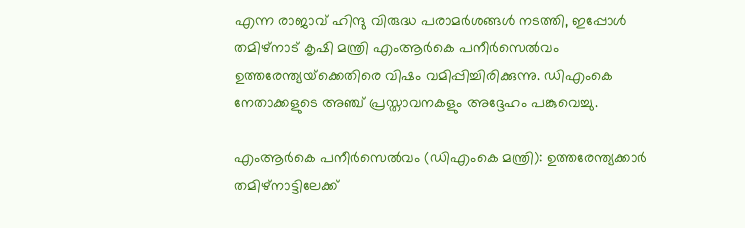എന്ന രാജാവ് ഹിന്ദു വിരുദ്ധ പരാമർശങ്ങൾ നടത്തി, ഇപ്പോൾ തമിഴ്‌നാട് കൃഷി മന്ത്രി എംആർകെ പനീർസെൽവം ഉത്തരേന്ത്യയ്‌ക്കെതിരെ വിഷം വമിപ്പിച്ചിരിക്കുന്നു. ഡിഎംകെ നേതാക്കളുടെ അഞ്ച് പ്രസ്താവനകളും അദ്ദേഹം പങ്കുവെച്ചു.

എംആർകെ പനീർസെൽവം (ഡിഎംകെ മന്ത്രി): ഉത്തരേന്ത്യക്കാർ തമിഴ്‌നാട്ടിലേക്ക്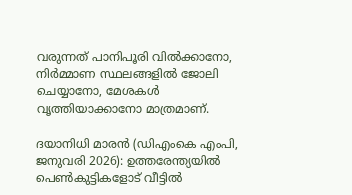വരുന്നത് പാനിപൂരി വിൽക്കാനോ, നിർമ്മാണ സ്ഥലങ്ങളിൽ ജോലി ചെയ്യാനോ, മേശകൾ വൃത്തിയാക്കാനോ മാത്രമാണ്.

ദയാനിധി മാരൻ (ഡിഎംകെ എംപി, ജനുവരി 2026): ഉത്തരേന്ത്യയിൽ പെൺകുട്ടികളോട് വീട്ടിൽ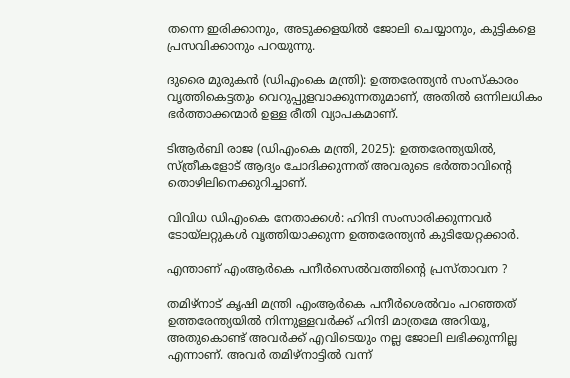തന്നെ ഇരിക്കാനും, അടുക്കളയിൽ ജോലി ചെയ്യാനും, കുട്ടികളെ പ്രസവിക്കാനും പറയുന്നു.

ദുരൈ മുരുകൻ (ഡിഎംകെ മന്ത്രി): ഉത്തരേന്ത്യൻ സംസ്കാരം വൃത്തികെട്ടതും വെറുപ്പുളവാക്കുന്നതുമാണ്, അതിൽ ഒന്നിലധികം ഭർത്താക്കന്മാർ ഉള്ള രീതി വ്യാപകമാണ്.

ടിആർബി രാജ (ഡിഎംകെ മന്ത്രി, 2025): ഉത്തരേന്ത്യയിൽ, സ്ത്രീകളോട് ആദ്യം ചോദിക്കുന്നത് അവരുടെ ഭർത്താവിന്റെ തൊഴിലിനെക്കുറിച്ചാണ്.

വിവിധ ഡിഎംകെ നേതാക്കൾ: ഹിന്ദി സംസാരിക്കുന്നവർ ടോയ്‌ലറ്റുകൾ വൃത്തിയാക്കുന്ന ഉത്തരേന്ത്യൻ കുടിയേറ്റക്കാർ.

എന്താണ് എംആർകെ പനീർസെൽവത്തിന്റെ പ്രസ്താവന ?

തമിഴ്‌നാട് കൃഷി മന്ത്രി എംആർകെ പനീർശെൽവം പറഞ്ഞത് ഉത്തരേന്ത്യയിൽ നിന്നുള്ളവർക്ക് ഹിന്ദി മാത്രമേ അറിയൂ, അതുകൊണ്ട് അവർക്ക് എവിടെയും നല്ല ജോലി ലഭിക്കുന്നില്ല എന്നാണ്. അവർ തമിഴ്‌നാട്ടിൽ വന്ന്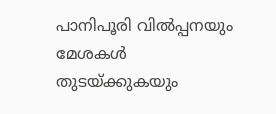പാനിപൂരി വിൽപ്പനയും മേശകൾ തുടയ്‌ക്കുകയും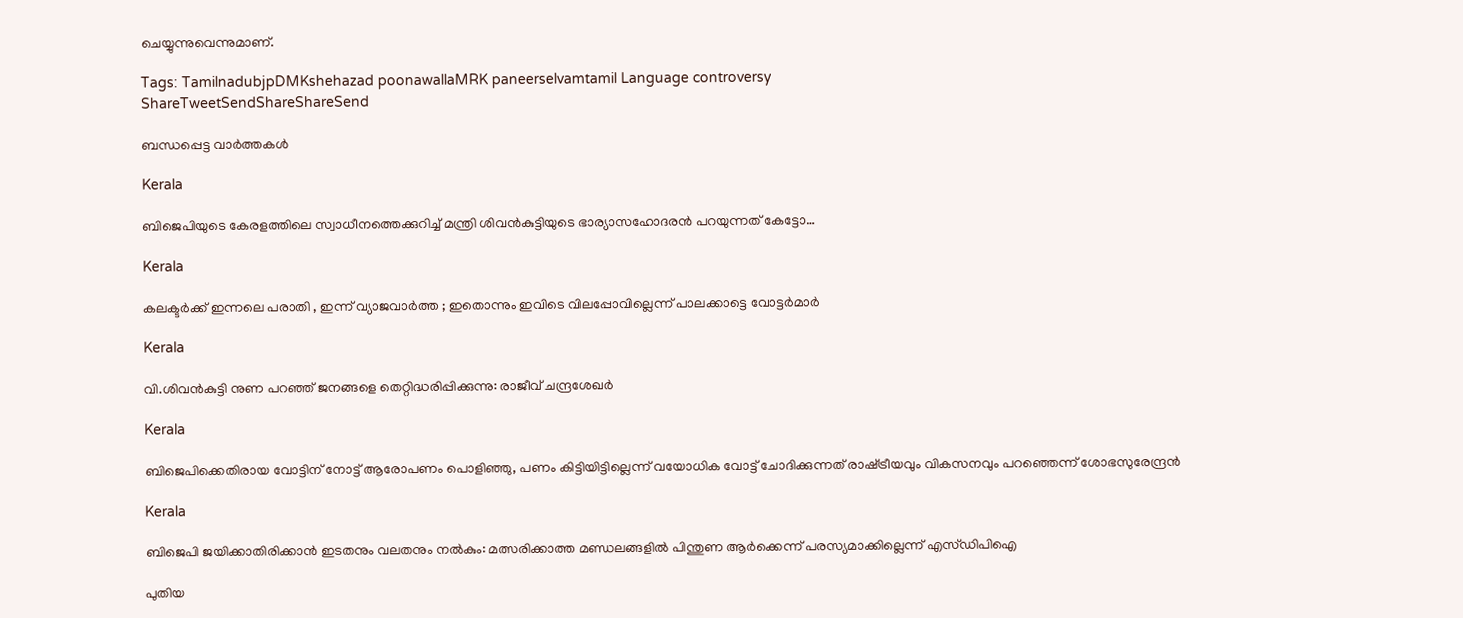ചെയ്യുന്നുവെന്നുമാണ്.

Tags: TamilnadubjpDMKshehazad poonawallaMRK paneerselvamtamil Language controversy
ShareTweetSendShareShareSend

ബന്ധപ്പെട്ട വാര്‍ത്തകള്‍

Kerala

ബിജെപിയുടെ കേരളത്തിലെ സ്വാധീനത്തെക്കുറിച്ച് മന്ത്രി ശിവന്‍കുട്ടിയുടെ ഭാര്യാസഹോദരന്‍ പറയുന്നത് കേട്ടോ…

Kerala

കലക്ടർക്ക് ഇന്നലെ പരാതി , ഇന്ന് വ്യാജവാർത്ത ; ഇതൊന്നും ഇവിടെ വിലപ്പോവില്ലെന്ന് പാലക്കാട്ടെ വോട്ടർമാർ

Kerala

വി.ശിവന്‍കുട്ടി നുണ പറഞ്ഞ് ജനങ്ങളെ തെറ്റിദ്ധരിപ്പിക്കുന്നു: രാജീവ് ചന്ദ്രശേഖര്‍

Kerala

ബിജെപിക്കെതിരായ വോട്ടിന് നോട്ട് ആരോപണം പൊളിഞ്ഞു, പണം കിട്ടിയിട്ടില്ലെന്ന് വയോധിക വോട്ട് ചോദിക്കുന്നത് രാഷ്‌ട്രീയവും വികസനവും പറഞ്ഞെന്ന് ശോഭസുരേന്ദ്രന്‍

Kerala

ബിജെപി ജയിക്കാതിരിക്കാൻ ഇടതനും വലതനും നൽകും: മത്സരിക്കാത്ത മണ്ഡലങ്ങളിൽ പിന്തുണ ആർക്കെന്ന് പരസ്യമാക്കില്ലെന്ന് എസ്ഡിപിഐ

പുതിയ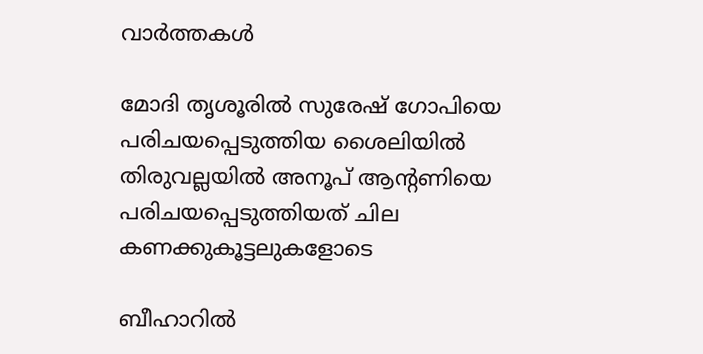വാര്‍ത്തകള്‍

മോദി തൃശൂരില്‍ സുരേഷ് ഗോപിയെ പരിചയപ്പെടുത്തിയ ശൈലിയില്‍ തിരുവല്ലയില്‍ അനൂപ് ആന്‍റണിയെ പരിചയപ്പെടുത്തിയത് ചില കണക്കുകൂട്ടലുകളോടെ

ബീഹാറില്‍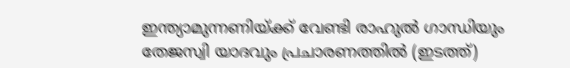ഇന്ത്യാമുന്നണിയ്ക്ക് വേണ്ടി രാഹുല്‍ ഗാന്ധിയും തേജസ്വി യാദവും പ്രചാരണത്തില്‍ (ഇടത്ത്)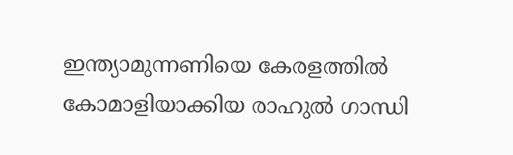ഇന്ത്യാമുന്നണിയെ കേരളത്തില്‍ കോമാളിയാക്കിയ രാഹുല്‍ ഗാന്ധി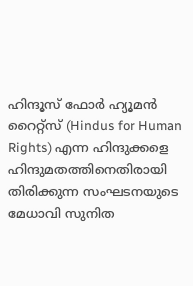ഹിന്ദൂസ് ഫോര്‍ ഹ്യൂമന്‍ റൈറ്റ്സ് (Hindus for Human Rights) എന്ന ഹിന്ദുക്കളെ ഹിന്ദുമതത്തിനെതിരായി തിരിക്കുന്ന സംഘടനയുടെ മേധാവി സുനിത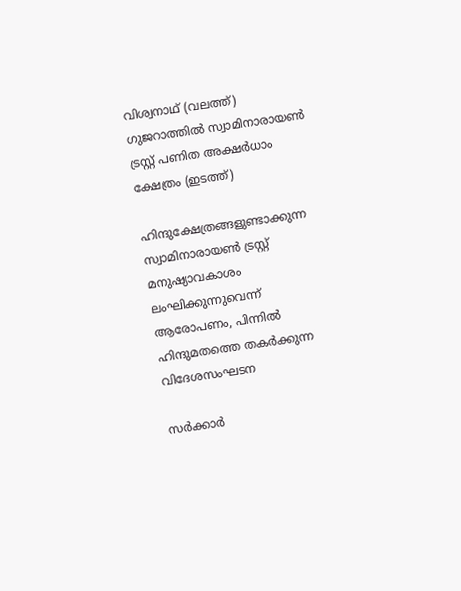വിശ്വനാഥ് (വലത്ത്) ഗുജറാത്തില്‍ സ്വാമിനാരായണ്‍ ട്രസ്റ്റ് പണിത അക്ഷര്‍ധാം ക്ഷേത്രം (ഇടത്ത്)

ഹിന്ദുക്ഷേത്രങ്ങളുണ്ടാക്കുന്ന സ്വാമിനാരായണ്‍ ട്രസ്റ്റ് മനുഷ്യാവകാശം ലംഘിക്കുന്നുവെന്ന് ആരോപണം, പിന്നില്‍ ഹിന്ദുമതത്തെ തകര്‍ക്കുന്ന വിദേശസംഘടന

സര്‍ക്കാര്‍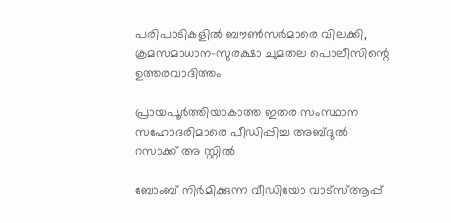പരിപാടികളില്‍ ബൗണ്‍സര്‍മാരെ വിലക്കി, ക്രമസമാധാന-സുരക്ഷാ ചുമതല പൊലീസിന്റെ ഉത്തരവാദിത്തം

പ്രായപൂര്‍ത്തിയാകാത്ത ഇതര സംസ്ഥാന സഹോദരിമാരെ പീഡിപ്പിച്ച അബ്ദുല്‍ റസാക്ക് അ സ്റ്റില്‍

ബോംബ് നിര്‍മിക്കുന്ന വീഡിയോ വാട്‌സ്ആപ്പ്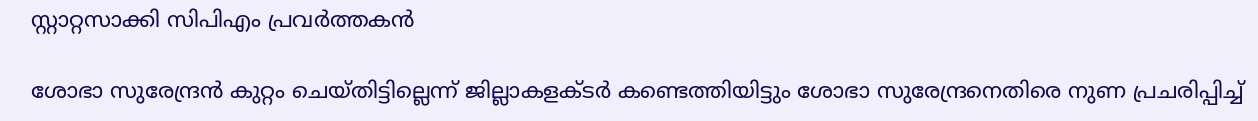സ്റ്റാറ്റസാക്കി സിപിഎം പ്രവര്‍ത്തകന്‍

ശോഭാ സുരേന്ദ്രന്‍ കുറ്റം ചെയ്തിട്ടില്ലെന്ന് ജില്ലാകളക്ടര്‍ കണ്ടെത്തിയിട്ടും ശോഭാ സുരേന്ദ്രനെതിരെ നുണ പ്രചരിപ്പിച്ച്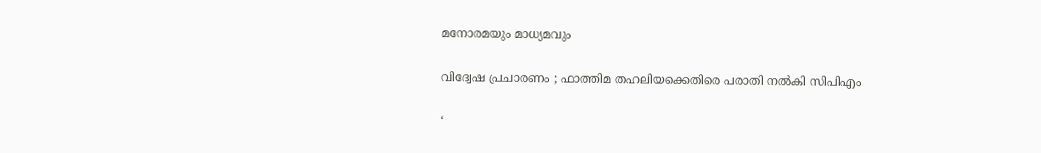മനോരമയും മാധ്യമവും

വിദ്വേഷ പ്രചാരണം ; ഫാത്തിമ തഹലിയക്കെതിരെ പരാതി നല്‍കി സിപിഎം

‘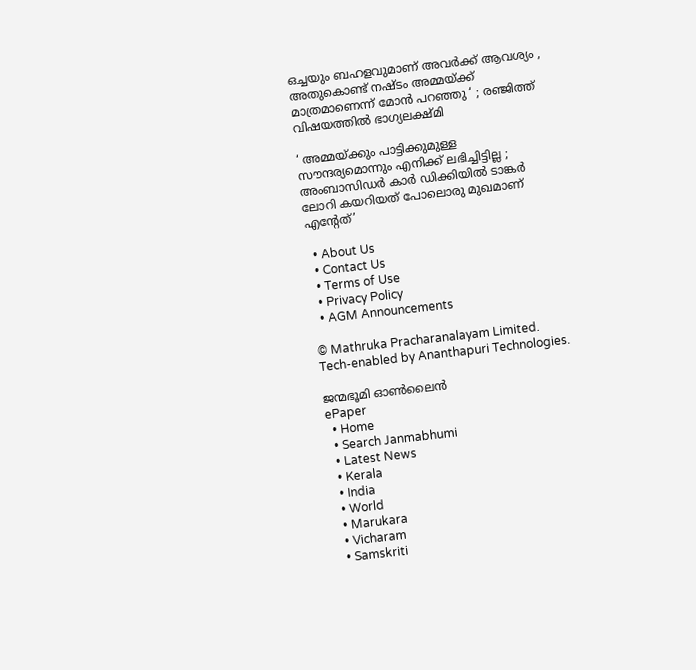ഒച്ചയും ബഹളവുമാണ് അവർക്ക് ആവശ്യം , അതുകൊണ്ട് നഷ്ടം അമ്മയ്‌ക്ക് മാത്രമാണെന്ന് മോൻ പറഞ്ഞു ‘ ; രഞ്ജിത്ത് വിഷയത്തിൽ ഭാഗ്യലക്ഷ്മി

‘ അമ്മയ്‌ക്കും പാട്ടിക്കുമുള്ള സൗന്ദര്യമൊന്നും എനിക്ക് ലഭിച്ചിട്ടില്ല ; അംബാസിഡർ‌ കാർ ഡിക്കിയിൽ ടാങ്കർ ലോറി കയറിയത് പോലൊരു മുഖമാണ് എന്റേത്’

  • About Us
  • Contact Us
  • Terms of Use
  • Privacy Policy
  • AGM Announcements

© Mathruka Pracharanalayam Limited.
Tech-enabled by Ananthapuri Technologies.

ജന്മഭൂമി ഓണ്‍ലൈന്‍
ePaper
  • Home
  • Search Janmabhumi
  • Latest News
  • Kerala
  • India
  • World
  • Marukara
  • Vicharam
  • Samskriti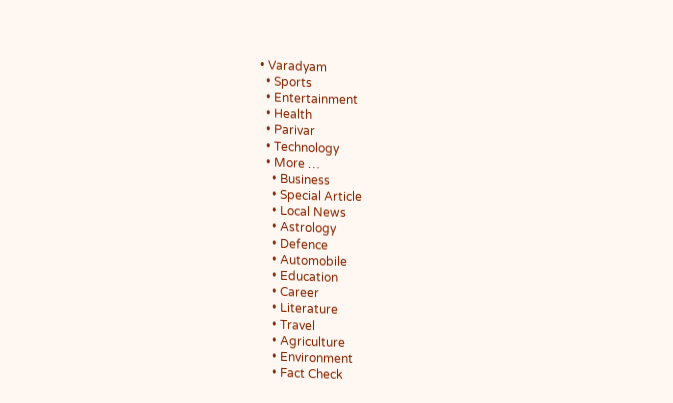• Varadyam
  • Sports
  • Entertainment
  • Health
  • Parivar
  • Technology
  • More …
    • Business
    • Special Article
    • Local News
    • Astrology
    • Defence
    • Automobile
    • Education
    • Career
    • Literature
    • Travel
    • Agriculture
    • Environment
    • Fact Check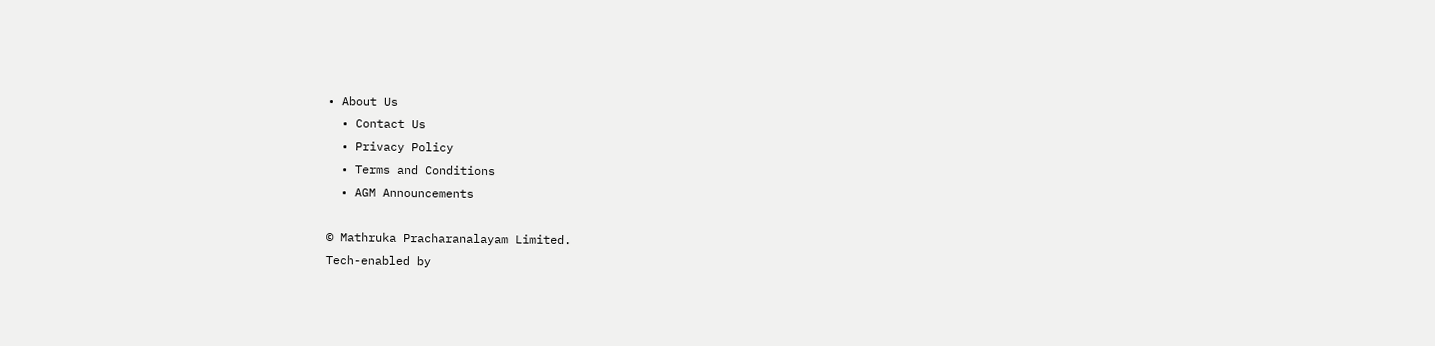• About Us
  • Contact Us
  • Privacy Policy
  • Terms and Conditions
  • AGM Announcements

© Mathruka Pracharanalayam Limited.
Tech-enabled by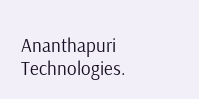Ananthapuri Technologies.